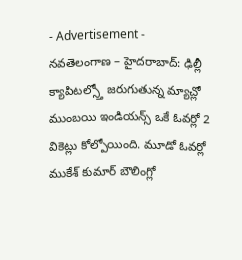- Advertisement -
నవతెలంగాణ – హైదరాబాద్: ఢిల్లీ క్యాపిటల్స్తో జరుగుతున్న మ్యాచ్లో ముంబయి ఇండియన్స్ ఒకే ఓవర్లో 2 వికెట్లు కోల్పోయింది. మూడో ఓవర్లో ముకేశ్ కుమార్ బౌలింగ్లో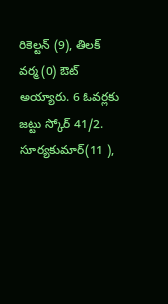రికెల్టన్ (9), తిలక్ వర్మ (0) ఔట్ అయ్యారు. 6 ఓవర్లకు జట్టు స్కోర్ 41/2. సూర్యకుమార్(11 ),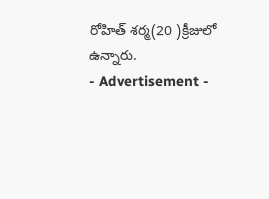రోహిత్ శర్మ(20 )క్రీజులో ఉన్నారు.
- Advertisement -